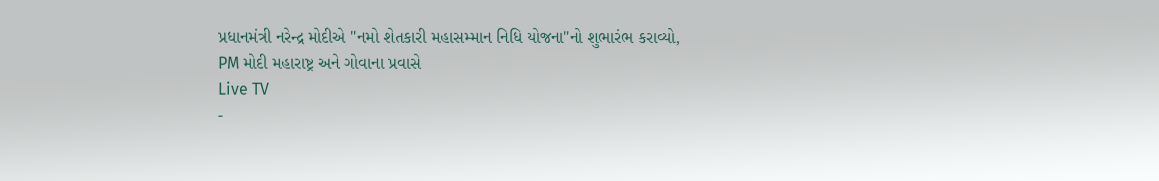પ્રધાનમંત્રી નરેન્દ્ર મોદીએ "નમો શેતકારી મહાસમ્માન નિધિ યોજના"નો શુભારંભ કરાવ્યો, PM મોદી મહારાષ્ટ્ર અને ગોવાના પ્રવાસે
Live TV
-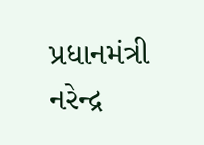પ્રધાનમંત્રી નરેન્દ્ર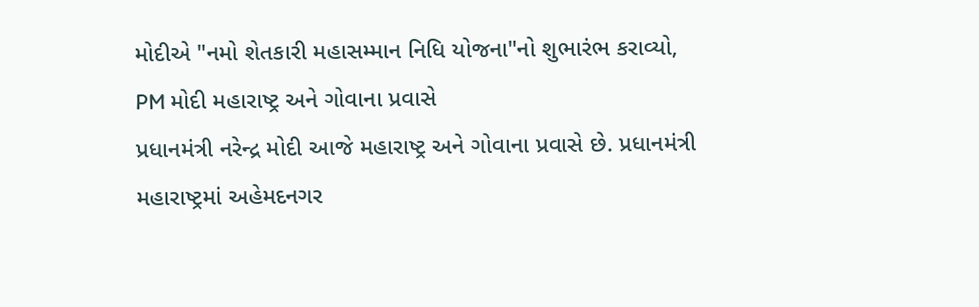મોદીએ "નમો શેતકારી મહાસમ્માન નિધિ યોજના"નો શુભારંભ કરાવ્યો, PM મોદી મહારાષ્ટ્ર અને ગોવાના પ્રવાસે
પ્રધાનમંત્રી નરેન્દ્ર મોદી આજે મહારાષ્ટ્ર અને ગોવાના પ્રવાસે છે. પ્રધાનમંત્રી મહારાષ્ટ્રમાં અહેમદનગર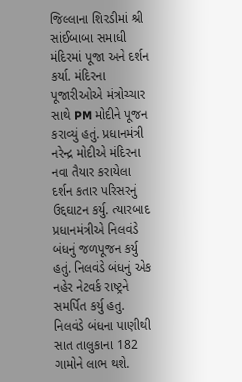જિલ્લાના શિરડીમાં શ્રી સાંઈબાબા સમાધી મંદિરમાં પૂજા અને દર્શન કર્યા. મંદિરના પૂજારીઓએ મંત્રોચ્ચાર સાથે PM મોદીને પૂજન કરાવ્યું હતું. પ્રધાનમંત્રી નરેન્દ્ર મોદીએ મંદિરના નવા તૈયાર કરાયેલા દર્શન કતાર પરિસરનું ઉદ્દઘાટન કર્યુ. ત્યારબાદ પ્રધાનમંત્રીએ નિલવંડે બંધનું જળપૂજન કર્યુ હતું. નિલવંડે બંધનું એક નહેર નેટવર્ક રાષ્ટ્રને સમર્પિત કર્યુ હતુ. નિલવંડે બંધના પાણીથી સાત તાલુકાના 182 ગામોને લાભ થશે.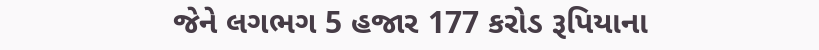જેને લગભગ 5 હજાર 177 કરોડ રૂપિયાના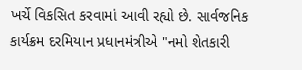ખર્ચે વિકસિત કરવામાં આવી રહ્યો છે. સાર્વજનિક કાર્યક્રમ દરમિયાન પ્રધાનમંત્રીએ "નમો શેતકારી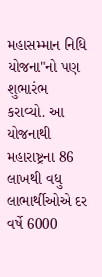મહાસમ્માન નિધિ યોજના"નો પણ શુભારંભ કરાવ્યો. આ યોજનાથી મહારાષ્ટ્રના 86 લાખથી વધુ લાભાર્થીઓએ દર વર્ષે 6000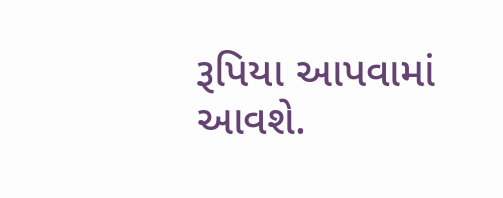રૂપિયા આપવામાં આવશે.